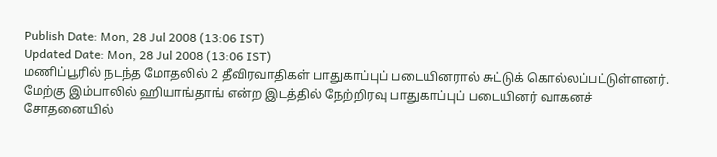Publish Date: Mon, 28 Jul 2008 (13:06 IST)
Updated Date: Mon, 28 Jul 2008 (13:06 IST)
மணிப்பூரில் நடந்த மோதலில் 2 தீவிரவாதிகள் பாதுகாப்புப் படையினரால் சுட்டுக் கொல்லப்பட்டுள்ளனர்.
மேற்கு இம்பாலில் ஹியாங்தாங் என்ற இடத்தில் நேற்றிரவு பாதுகாப்புப் படையினர் வாகனச் சோதனையில்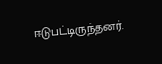ஈடுபட்டிருந்தனர்.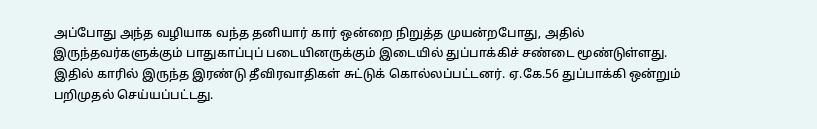அப்போது அந்த வழியாக வந்த தனியார் கார் ஒன்றை நிறுத்த முயன்றபோது, அதில் இருந்தவர்களுக்கும் பாதுகாப்புப் படையினருக்கும் இடையில் துப்பாக்கிச் சண்டை மூண்டுள்ளது.
இதில் காரில் இருந்த இரண்டு தீவிரவாதிகள் சுட்டுக் கொல்லப்பட்டனர். ஏ.கே.56 துப்பாக்கி ஒன்றும் பறிமுதல் செய்யப்பட்டது.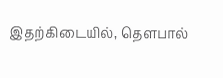இதற்கிடையில், தெளபால்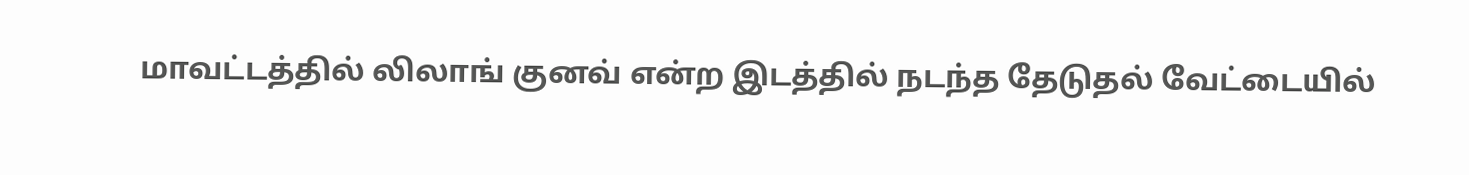மாவட்டத்தில் லிலாங் குனவ் என்ற இடத்தில் நடந்த தேடுதல் வேட்டையில்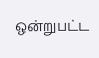ஒன்றுபட்ட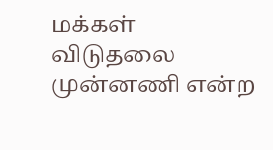மக்கள் விடுதலை முன்னணி என்ற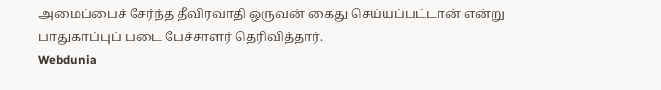அமைப்பைச் சேர்ந்த தீவிரவாதி ஒருவன் கைது செய்யப்பட்டான் என்று பாதுகாப்புப் படை பேச்சாளர் தெரிவித்தார்.
Webdunia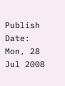Publish Date: Mon, 28 Jul 2008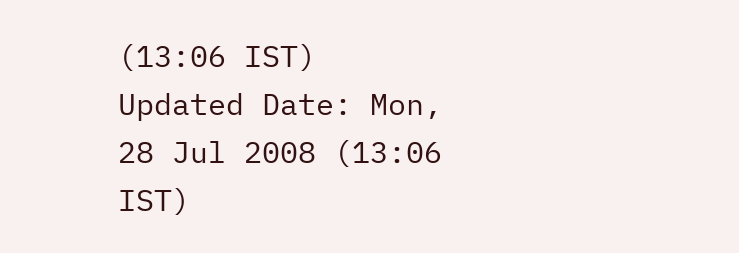(13:06 IST)
Updated Date: Mon, 28 Jul 2008 (13:06 IST)